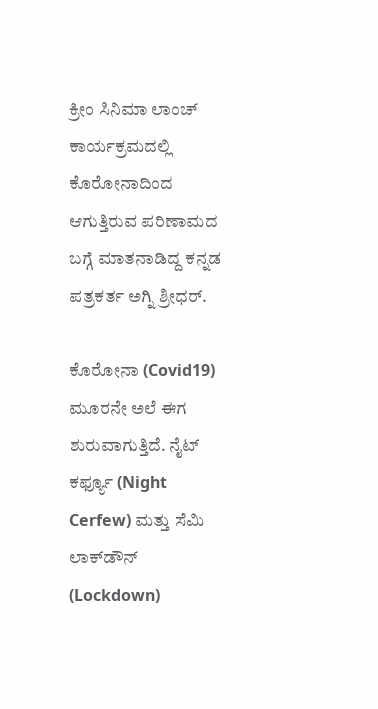ಕ್ರೀಂ ಸಿನಿಮಾ ಲಾಂಚ್ ಕಾರ್ಯಕ್ರಮದಲ್ಲಿ ಕೊರೋನಾದಿಂದ ಆಗುತ್ತಿರುವ ಪರಿಣಾಮದ ಬಗ್ಗೆ ಮಾತನಾಡಿದ್ದ ಕನ್ನಡ ಪತ್ರಕರ್ತ ಅಗ್ನಿ ಶ್ರೀಧರ್.

ಕೊರೋನಾ (Covid19) ಮೂರನೇ ಅಲೆ ಈಗ ಶುರುವಾಗುತ್ತಿದೆ. ನೈಟ್‌ ಕರ್ಫ್ಯೂ (Night Cerfew) ಮತ್ತು ಸೆಮಿ ಲಾಕ್‌ಡೌನ್‌ (Lockdown)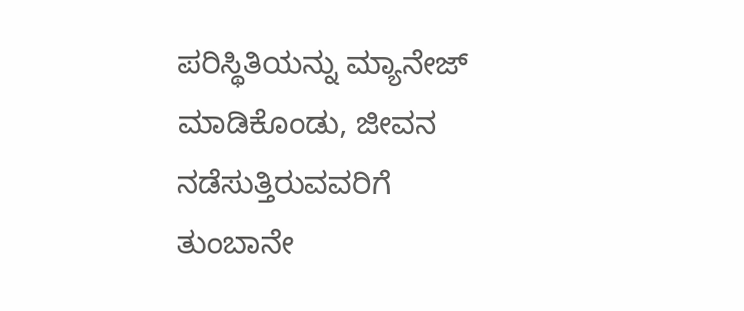ಪರಿಸ್ಥಿತಿಯನ್ನು ಮ್ಯಾನೇಜ್ ಮಾಡಿಕೊಂಡು, ಜೀವನ ನಡೆಸುತ್ತಿರುವವರಿಗೆ ತುಂಬಾನೇ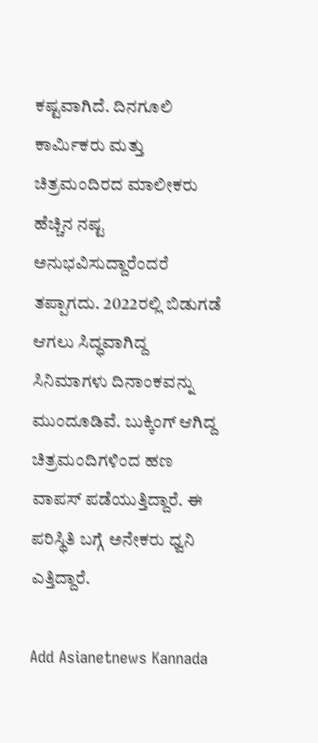ಕಷ್ಟವಾಗಿದೆ. ದಿನಗೂಲಿ ಕಾರ್ಮಿಕರು ಮತ್ತು ಚಿತ್ರಮಂದಿರದ ಮಾಲೀಕರು ಹೆಚ್ಚಿನ ನಷ್ಟ ಅನುಭವಿಸುದ್ದಾರೆಂದರೆ ತಪ್ಪಾಗದು. 2022ರಲ್ಲಿ ಬಿಡುಗಡೆ ಆಗಲು ಸಿದ್ಧವಾಗಿದ್ದ ಸಿನಿಮಾಗಳು ದಿನಾಂಕವನ್ನು ಮುಂದೂಡಿವೆ. ಬುಕ್ಕಿಂಗ್ ಆಗಿದ್ದ ಚಿತ್ರಮಂದಿಗಳಿಂದ ಹಣ ವಾಪಸ್ ಪಡೆಯುತ್ತಿದ್ದಾರೆ. ಈ ಪರಿಸ್ಥಿತಿ ಬಗ್ಗೆ ಅನೇಕರು ಧ್ವನಿ ಎತ್ತಿದ್ದಾರೆ.

Add Asianetnews Kannada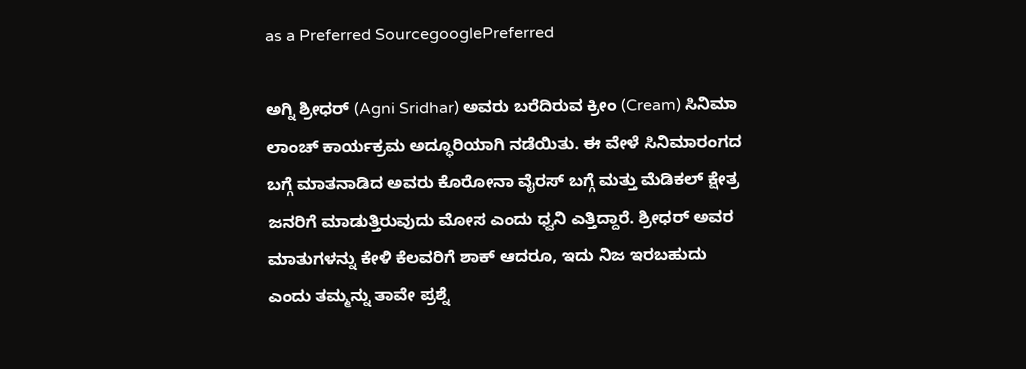as a Preferred SourcegooglePreferred

ಅಗ್ನಿ ಶ್ರೀಧರ್ (Agni Sridhar) ಅವರು ಬರೆದಿರುವ ಕ್ರೀಂ (Cream) ಸಿನಿಮಾ ಲಾಂಚ್ ಕಾರ್ಯಕ್ರಮ ಅದ್ಧೂರಿಯಾಗಿ ನಡೆಯಿತು. ಈ ವೇಳೆ ಸಿನಿಮಾರಂಗದ ಬಗ್ಗೆ ಮಾತನಾಡಿದ ಅವರು ಕೊರೋನಾ ವೈರಸ್‌ ಬಗ್ಗೆ ಮತ್ತು ಮೆಡಿಕಲ್ ಕ್ಷೇತ್ರ ಜನರಿಗೆ ಮಾಡುತ್ತಿರುವುದು ಮೋಸ ಎಂದು ಧ್ವನಿ ಎತ್ತಿದ್ದಾರೆ. ಶ್ರೀಧರ್ ಅವರ ಮಾತುಗಳನ್ನು ಕೇಳಿ ಕೆಲವರಿಗೆ ಶಾಕ್ ಆದರೂ, ಇದು ನಿಜ ಇರಬಹುದು ಎಂದು ತಮ್ಮನ್ನು ತಾವೇ ಪ್ರಶ್ನೆ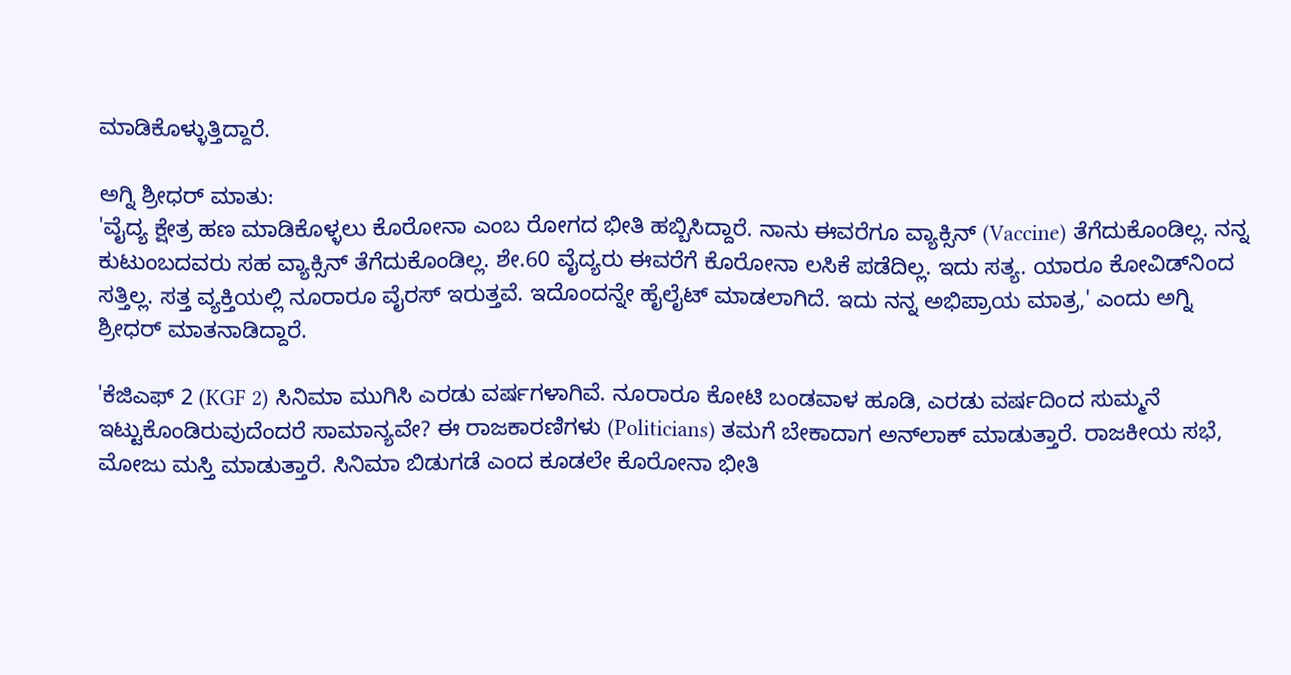ಮಾಡಿಕೊಳ್ಳುತ್ತಿದ್ದಾರೆ.

ಅಗ್ನಿ ಶ್ರೀಧರ್ ಮಾತು:
'ವೈದ್ಯ ಕ್ಷೇತ್ರ ಹಣ ಮಾಡಿಕೊಳ್ಳಲು ಕೊರೋನಾ ಎಂಬ ರೋಗದ ಭೀತಿ ಹಬ್ಬಿಸಿದ್ದಾರೆ. ನಾನು ಈವರೆಗೂ ವ್ಯಾಕ್ಸಿನ್‌ (Vaccine) ತೆಗೆದುಕೊಂಡಿಲ್ಲ. ನನ್ನ ಕುಟುಂಬದವರು ಸಹ ವ್ಯಾಕ್ಸಿನ್‌ ತೆಗೆದುಕೊಂಡಿಲ್ಲ. ಶೇ.60 ವೈದ್ಯರು ಈವರೆಗೆ ಕೊರೋನಾ ಲಸಿಕೆ ಪಡೆದಿಲ್ಲ. ಇದು ಸತ್ಯ. ಯಾರೂ ಕೋವಿಡ್‌ನಿಂದ ಸತ್ತಿಲ್ಲ. ಸತ್ತ ವ್ಯಕ್ತಿಯಲ್ಲಿ ನೂರಾರೂ ವೈರಸ್‌ ಇರುತ್ತವೆ. ಇದೊಂದನ್ನೇ ಹೈಲೈಟ್ ಮಾಡಲಾಗಿದೆ. ಇದು ನನ್ನ ಅಭಿಪ್ರಾಯ ಮಾತ್ರ,' ಎಂದು ಅಗ್ನಿ ಶ್ರೀಧರ್ ಮಾತನಾಡಿದ್ದಾರೆ.

'ಕೆಜಿಎಫ್ 2 (KGF 2) ಸಿನಿಮಾ ಮುಗಿಸಿ ಎರಡು ವರ್ಷಗಳಾಗಿವೆ. ನೂರಾರೂ ಕೋಟಿ ಬಂಡವಾಳ ಹೂಡಿ, ಎರಡು ವರ್ಷದಿಂದ ಸುಮ್ಮನೆ ಇಟ್ಟುಕೊಂಡಿರುವುದೆಂದರೆ ಸಾಮಾನ್ಯವೇ? ಈ ರಾಜಕಾರಣಿಗಳು (Politicians) ತಮಗೆ ಬೇಕಾದಾಗ ಅನ್‌ಲಾಕ್‌ ಮಾಡುತ್ತಾರೆ. ರಾಜಕೀಯ ಸಭೆ, ಮೋಜು ಮಸ್ತಿ ಮಾಡುತ್ತಾರೆ. ಸಿನಿಮಾ ಬಿಡುಗಡೆ ಎಂದ ಕೂಡಲೇ ಕೊರೋನಾ ಭೀತಿ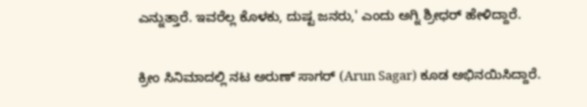ಎನ್ನುತ್ತಾರೆ. ಇವರೆಲ್ಲ ಕೊಳಕು, ದುಷ್ಟ ಜನರು,' ಎಂದು ಅಗ್ನಿ ಶ್ರೀಧರ್ ಹೇಳಿದ್ದಾರೆ.

ಕ್ರೀಂ ಸಿನಿಮಾದಲ್ಲಿ ನಟ ಅರುಣ್ ಸಾಗರ್ (Arun Sagar) ಕೂಡ ಅಭಿನಯಿಸಿದ್ದಾರೆ.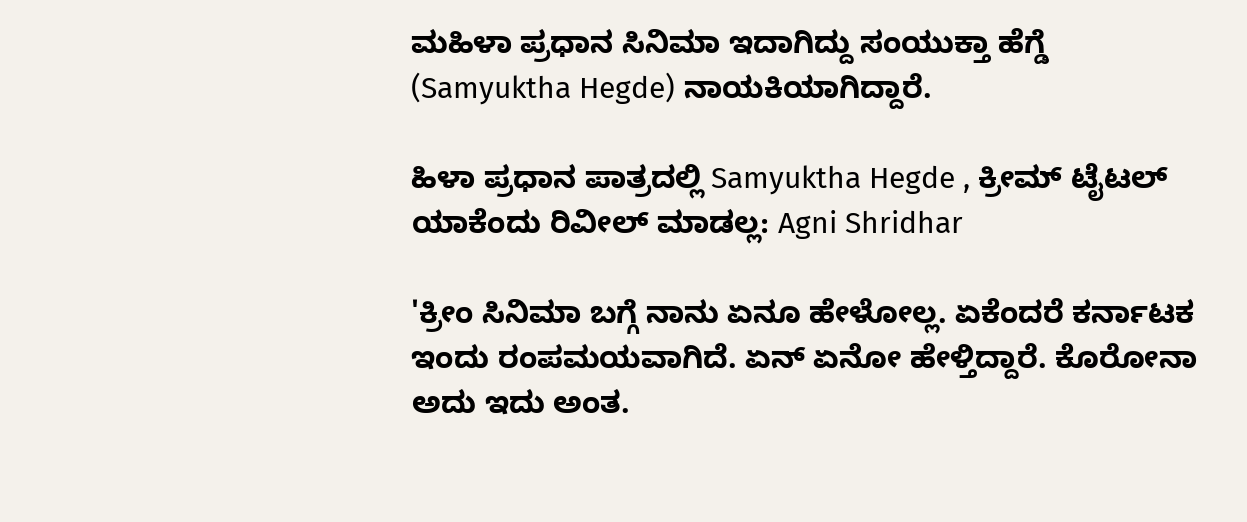ಮಹಿಳಾ ಪ್ರಧಾನ ಸಿನಿಮಾ ಇದಾಗಿದ್ದು ಸಂಯುಕ್ತಾ ಹೆಗ್ಡೆ (Samyuktha Hegde) ನಾಯಕಿಯಾಗಿದ್ದಾರೆ.

ಹಿಳಾ ಪ್ರಧಾನ ಪಾತ್ರದಲ್ಲಿ Samyuktha Hegde , ಕ್ರೀಮ್ ಟೈಟಲ್ ಯಾಕೆಂದು ರಿವೀಲ್ ಮಾಡಲ್ಲ: Agni Shridhar

'ಕ್ರೀಂ ಸಿನಿಮಾ ಬಗ್ಗೆ ನಾನು ಏನೂ ಹೇಳೋಲ್ಲ. ಏಕೆಂದರೆ ಕರ್ನಾಟಕ ಇಂದು ರಂಪಮಯವಾಗಿದೆ. ಏನ್ ಏನೋ ಹೇಳ್ತಿದ್ದಾರೆ. ಕೊರೋನಾ ಅದು ಇದು ಅಂತ.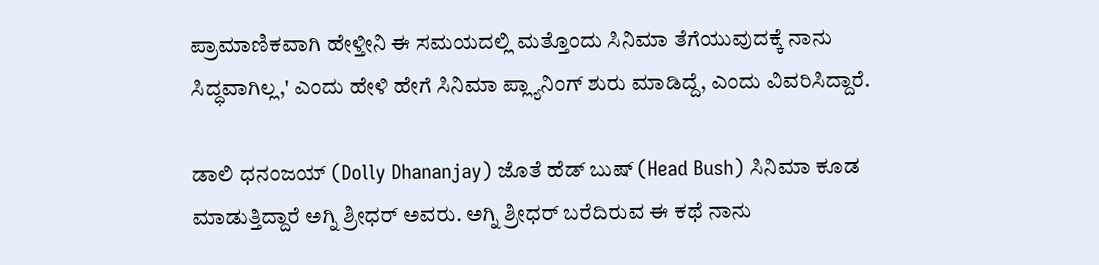ಪ್ರಾಮಾಣಿಕವಾಗಿ ಹೇಳ್ತೀನಿ ಈ ಸಮಯದಲ್ಲಿ ಮತ್ತೊಂದು ಸಿನಿಮಾ ತೆಗೆಯುವುದಕ್ಕೆ ನಾನು ಸಿದ್ಧವಾಗಿಲ್ಲ,' ಎಂದು ಹೇಳಿ ಹೇಗೆ ಸಿನಿಮಾ ಪ್ಲ್ಯಾನಿಂಗ್ ಶುರು ಮಾಡಿದ್ದೆ, ಎಂದು ವಿವರಿಸಿದ್ದಾರೆ.

ಡಾಲಿ ಧನಂಜಯ್‌ (Dolly Dhananjay) ಜೊತೆ ಹೆಡ್‌ ಬುಷ್‌ (Head Bush) ಸಿನಿಮಾ ಕೂಡ ಮಾಡುತ್ತಿದ್ದಾರೆ ಅಗ್ನಿ ಶ್ರೀಧರ್ ಅವರು. ಅಗ್ನಿ ಶ್ರೀಧರ್ ಬರೆದಿರುವ ಈ ಕಥೆ ನಾನು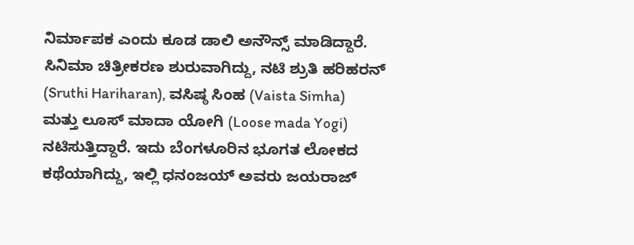ನಿರ್ಮಾಪಕ ಎಂದು ಕೂಡ ಡಾಲಿ ಅನೌನ್ಸ್ ಮಾಡಿದ್ದಾರೆ. ಸಿನಿಮಾ ಚಿತ್ರೀಕರಣ ಶುರುವಾಗಿದ್ದು, ನಟಿ ಶ್ರುತಿ ಹರಿಹರನ್ (Sruthi Hariharan), ವಸಿಷ್ಠ ಸಿಂಹ (Vaista Simha) ಮತ್ತು ಲೂಸ್ ಮಾದಾ ಯೋಗಿ (Loose mada Yogi) ನಟಿಸುತ್ತಿದ್ದಾರೆ. ಇದು ಬೆಂಗಳೂರಿನ ಭೂಗತ ಲೋಕದ ಕಥೆಯಾಗಿದ್ದು, ಇಲ್ಲಿ ಧನಂಜಯ್‌ ಅವರು ಜಯರಾಜ್‌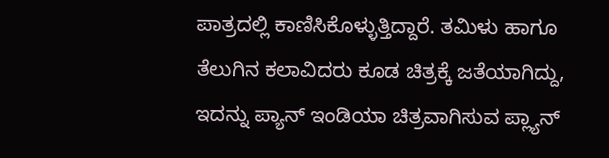ಪಾತ್ರದಲ್ಲಿ ಕಾಣಿಸಿಕೊಳ್ಳುತ್ತಿದ್ದಾರೆ. ತಮಿಳು ಹಾಗೂ ತೆಲುಗಿನ ಕಲಾವಿದರು ಕೂಡ ಚಿತ್ರಕ್ಕೆ ಜತೆಯಾಗಿದ್ದು, ಇದನ್ನು ಪ್ಯಾನ್‌ ಇಂಡಿಯಾ ಚಿತ್ರವಾಗಿಸುವ ಪ್ಲ್ಯಾನ್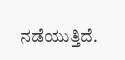ನಡೆಯುತ್ತಿದೆ.